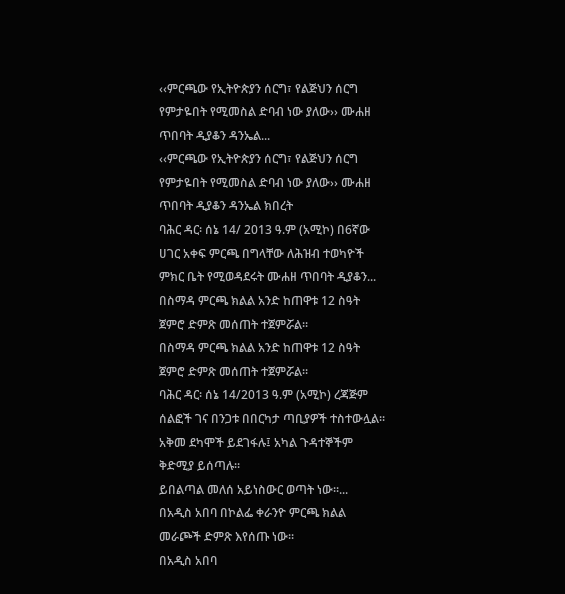‹‹ምርጫው የኢትዮጵያን ሰርግ፣ የልጅህን ሰርግ የምታዬበት የሚመስል ድባብ ነው ያለው›› ሙሐዘ ጥበባት ዲያቆን ዳንኤል...
‹‹ምርጫው የኢትዮጵያን ሰርግ፣ የልጅህን ሰርግ የምታዬበት የሚመስል ድባብ ነው ያለው›› ሙሐዘ ጥበባት ዲያቆን ዳንኤል ክበረት
ባሕር ዳር፡ ሰኔ 14/ 2013 ዓ.ም (አሚኮ) በ6ኛው ሀገር አቀፍ ምርጫ በግላቸው ለሕዝብ ተወካዮች ምክር ቤት የሚወዳደሩት ሙሐዘ ጥበባት ዲያቆን...
በስማዳ ምርጫ ክልል አንድ ከጠዋቱ 12 ስዓት ጀምሮ ድምጽ መሰጠት ተጀምሯል፡፡
በስማዳ ምርጫ ክልል አንድ ከጠዋቱ 12 ስዓት ጀምሮ ድምጽ መሰጠት ተጀምሯል፡፡
ባሕር ዳር፡ ሰኔ 14/2013 ዓ.ም (አሚኮ) ረጃጅም ሰልፎች ገና በንጋቱ በበርካታ ጣቢያዎች ተስተውሏል፡፡ አቅመ ደካሞች ይደገፋሉ፤ አካል ጉዳተኞችም ቅድሚያ ይሰጣሉ፡፡
ይበልጣል መለሰ አይነስውር ወጣት ነው፡፡...
በአዲስ አበባ በኮልፌ ቀራንዮ ምርጫ ክልል መራጮች ድምጽ እየሰጡ ነው፡፡
በአዲስ አበባ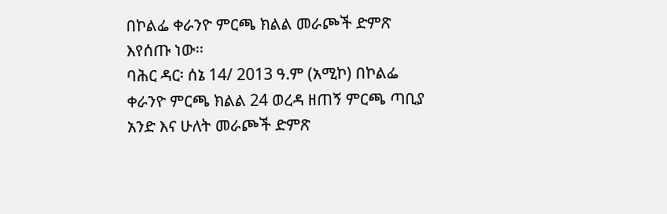በኮልፌ ቀራንዮ ምርጫ ክልል መራጮች ድምጽ እየሰጡ ነው፡፡
ባሕር ዳር፡ ሰኔ 14/ 2013 ዓ.ም (አሚኮ) በኮልፌ ቀራንዮ ምርጫ ክልል 24 ወረዳ ዘጠኝ ምርጫ ጣቢያ አንድ እና ሁለት መራጮች ድምጽ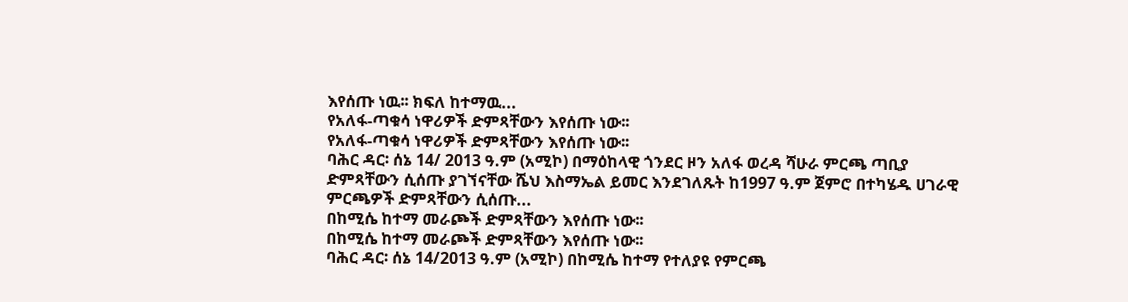እየሰጡ ነዉ፡፡ ክፍለ ከተማዉ...
የአለፋ-ጣቁሳ ነዋሪዎች ድምጻቸውን እየሰጡ ነው፡፡
የአለፋ-ጣቁሳ ነዋሪዎች ድምጻቸውን እየሰጡ ነው፡፡
ባሕር ዳር፡ ሰኔ 14/ 2013 ዓ.ም (አሚኮ) በማዕከላዊ ጎንደር ዞን አለፋ ወረዳ ሻሁራ ምርጫ ጣቢያ ድምጻቸውን ሲሰጡ ያገኘናቸው ሼህ እስማኤል ይመር እንደገለጹት ከ1997 ዓ.ም ጀምሮ በተካሄዱ ሀገራዊ ምርጫዎች ድምጻቸውን ሲሰጡ...
በከሚሴ ከተማ መራጮች ድምጻቸውን እየሰጡ ነው፡፡
በከሚሴ ከተማ መራጮች ድምጻቸውን እየሰጡ ነው፡፡
ባሕር ዳር፡ ሰኔ 14/2013 ዓ.ም (አሚኮ) በከሚሴ ከተማ የተለያዩ የምርጫ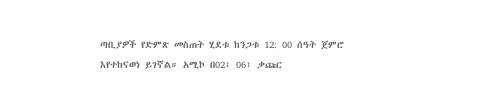ጣቢያዎች የድምጽ መስጠት ሂደቱ ከንጋቱ 12: 00 ሰዓት ጀምሮ እየተከናወነ ይገኛል። አሚኮ በ02፣ 06፣ ቃጩር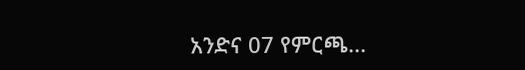አንድና 07 የምርጫ...